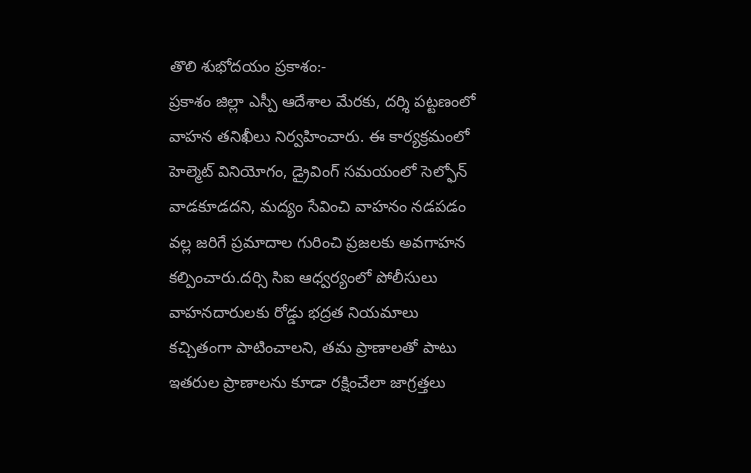తొలి శుభోదయం ప్రకాశం:-
ప్రకాశం జిల్లా ఎస్పీ ఆదేశాల మేరకు, దర్శి పట్టణంలో వాహన తనిఖీలు నిర్వహించారు. ఈ కార్యక్రమంలో హెల్మెట్ వినియోగం, డ్రైవింగ్ సమయంలో సెల్ఫోన్ వాడకూడదని, మద్యం సేవించి వాహనం నడపడం వల్ల జరిగే ప్రమాదాల గురించి ప్రజలకు అవగాహన కల్పించారు.దర్సి సిఐ ఆధ్వర్యంలో పోలీసులు వాహనదారులకు రోడ్డు భద్రత నియమాలు కచ్చితంగా పాటించాలని, తమ ప్రాణాలతో పాటు ఇతరుల ప్రాణాలను కూడా రక్షించేలా జాగ్రత్తలు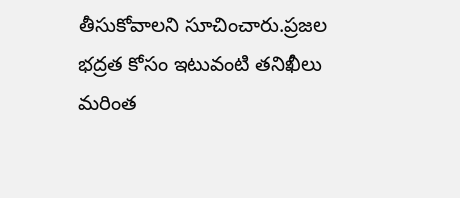తీసుకోవాలని సూచించారు.ప్రజల భద్రత కోసం ఇటువంటి తనిఖీలు మరింత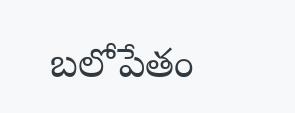బలోపేతం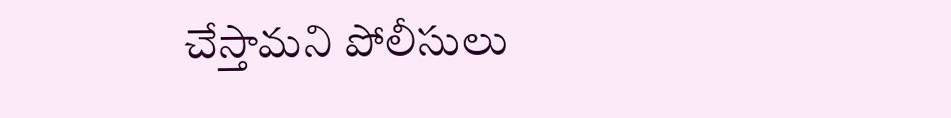చేస్తామని పోలీసులు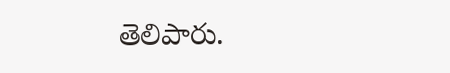తెలిపారు.